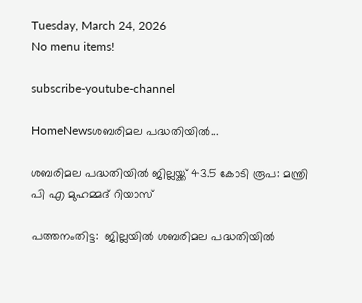Tuesday, March 24, 2026
No menu items!

subscribe-youtube-channel

HomeNewsശബരിമല പദ്ധതിയിൽ...

ശബരിമല പദ്ധതിയിൽ ജില്ലയ്ക്ക് 43.5 കോടി രൂപ: മന്ത്രി  പി എ മുഹമ്മദ് റിയാസ്

പത്തനംതിട്ട:  ജില്ലയിൽ ശബരിമല പദ്ധതിയിൽ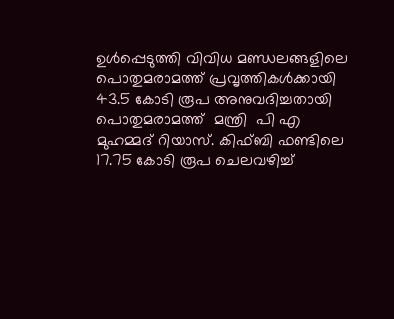ഉൾപ്പെടുത്തി വിവിധ മണ്ഡലങ്ങളിലെ പൊതുമരാമത്ത് പ്രവൃത്തികൾക്കായി 43.5 കോടി രൂപ അനുവദിച്ചതായി പൊതുമരാമത്ത്  മന്ത്രി  പി എ മുഹമ്മദ് റിയാസ്. കിഫ്ബി ഫണ്ടിലെ 17.75 കോടി രൂപ ചെലവഴിച്ച്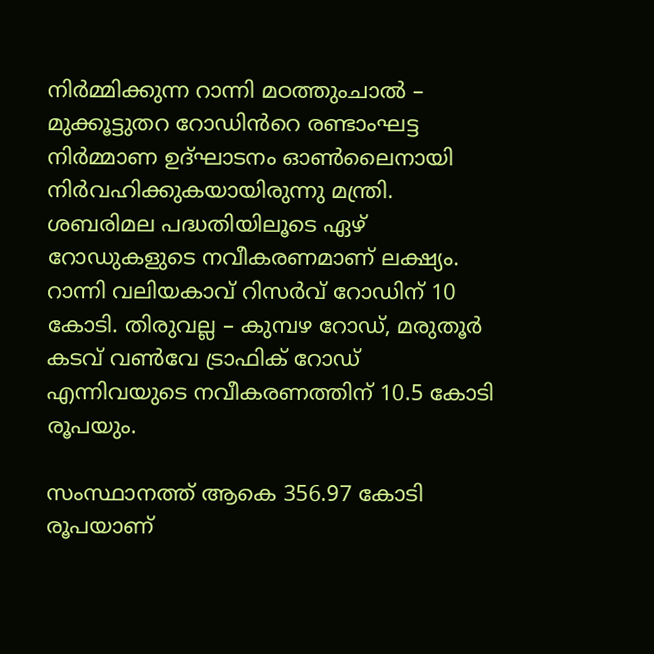നിർമ്മിക്കുന്ന റാന്നി മഠത്തുംചാൽ – മുക്കൂട്ടുതറ റോഡിൻറെ രണ്ടാംഘട്ട നിർമ്മാണ ഉദ്ഘാടനം ഓൺലൈനായി നിർവഹിക്കുകയായിരുന്നു മന്ത്രി.  ശബരിമല പദ്ധതിയിലൂടെ ഏഴ് റോഡുകളുടെ നവീകരണമാണ് ലക്ഷ്യം. റാന്നി വലിയകാവ് റിസർവ് റോഡിന് 10 കോടി. തിരുവല്ല – കുമ്പഴ റോഡ്, മരുതൂർ കടവ് വൺവേ ട്രാഫിക് റോഡ് എന്നിവയുടെ നവീകരണത്തിന് 10.5 കോടി രൂപയും.

സംസ്ഥാനത്ത് ആകെ 356.97 കോടി രൂപയാണ്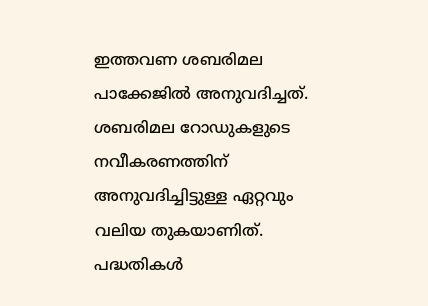ഇത്തവണ ശബരിമല പാക്കേജിൽ അനുവദിച്ചത്. ശബരിമല റോഡുകളുടെ നവീകരണത്തിന്  അനുവദിച്ചിട്ടുള്ള ഏറ്റവും വലിയ തുകയാണിത്. പദ്ധതികൾ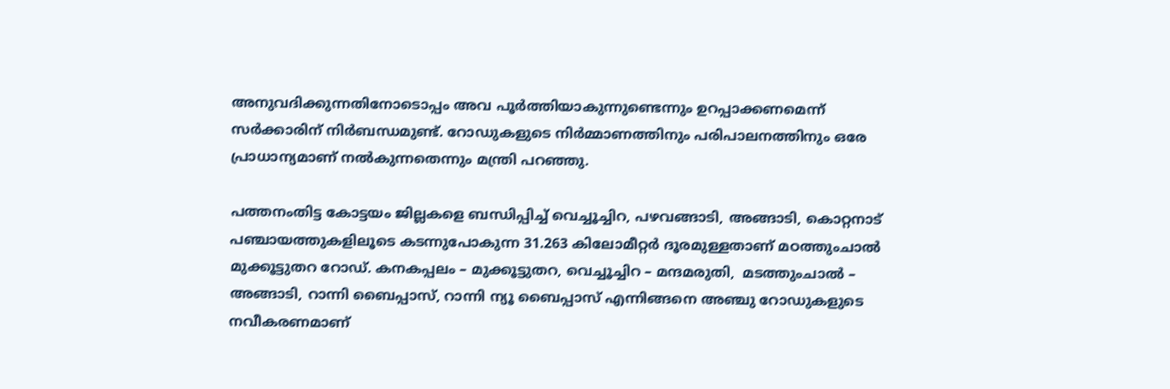അനുവദിക്കുന്നതിനോടൊപ്പം അവ പൂർത്തിയാകുന്നുണ്ടെന്നും ഉറപ്പാക്കണമെന്ന് സർക്കാരിന് നിർബന്ധമുണ്ട്. റോഡുകളുടെ നിർമ്മാണത്തിനും പരിപാലനത്തിനും ഒരേ പ്രാധാന്യമാണ് നൽകുന്നതെന്നും മന്ത്രി പറഞ്ഞു.

പത്തനംതിട്ട കോട്ടയം ജില്ലകളെ ബന്ധിപ്പിച്ച് വെച്ചൂച്ചിറ, പഴവങ്ങാടി, അങ്ങാടി, കൊറ്റനാട് പഞ്ചായത്തുകളിലൂടെ കടന്നുപോകുന്ന 31.263 കിലോമീറ്റർ ദൂരമുള്ളതാണ് മഠത്തുംചാൽ മുക്കൂട്ടുതറ റോഡ്. കനകപ്പലം – മുക്കൂട്ടുതറ, വെച്ചൂച്ചിറ – മന്ദമരുതി,  മടത്തുംചാൽ – അങ്ങാടി, റാന്നി ബൈപ്പാസ്, റാന്നി ന്യൂ ബൈപ്പാസ് എന്നിങ്ങനെ അഞ്ചു റോഡുകളുടെ നവീകരണമാണ്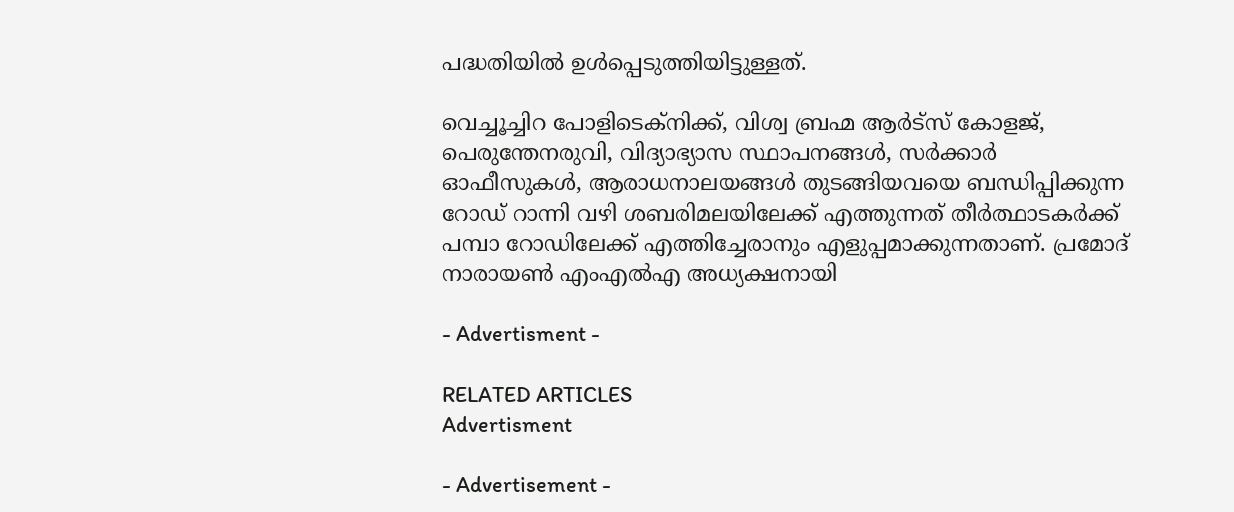പദ്ധതിയിൽ ഉൾപ്പെടുത്തിയിട്ടുള്ളത്.

വെച്ചൂച്ചിറ പോളിടെക്നിക്ക്, വിശ്വ ബ്രഹ്മ ആർട്സ് കോളജ്, പെരുന്തേനരുവി, വിദ്യാഭ്യാസ സ്ഥാപനങ്ങൾ, സർക്കാർ ഓഫീസുകൾ, ആരാധനാലയങ്ങൾ തുടങ്ങിയവയെ ബന്ധിപ്പിക്കുന്ന റോഡ് റാന്നി വഴി ശബരിമലയിലേക്ക് എത്തുന്നത് തീർത്ഥാടകർക്ക് പമ്പാ റോഡിലേക്ക് എത്തിച്ചേരാനും എളുപ്പമാക്കുന്നതാണ്. പ്രമോദ് നാരായൺ എംഎൽഎ അധ്യക്ഷനായി

- Advertisment -

RELATED ARTICLES
Advertisment

- Advertisement -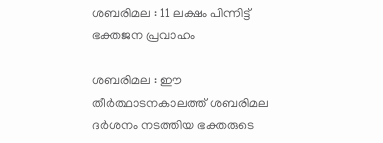ശബരിമല : 11 ലക്ഷം പിന്നിട്ട് ഭക്തജന പ്രവാഹം

ശബരിമല : ഈ തീര്‍ത്ഥാടനകാലത്ത് ശബരിമല ദര്‍ശനം നടത്തിയ ഭക്തരുടെ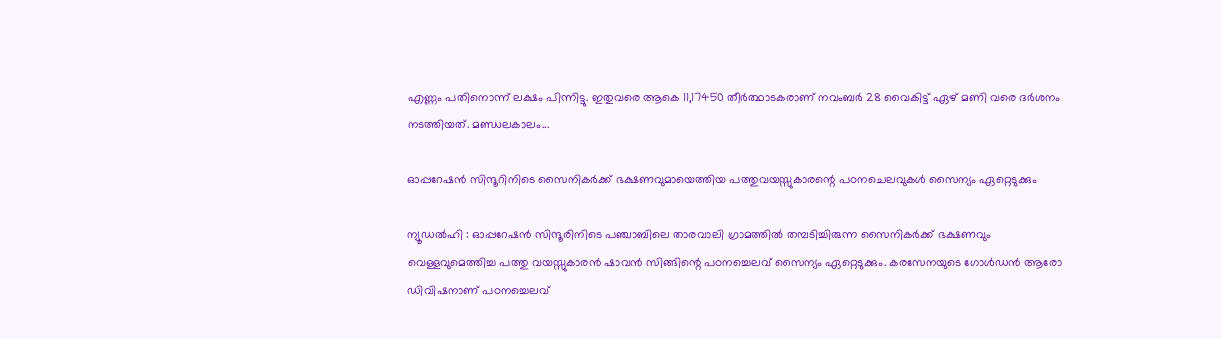എണ്ണം പതിനൊന്ന് ലക്ഷം പിന്നിട്ടു. ഇതുവരെ ആകെ 11,17450 തീര്‍ത്ഥാടകരാണ് നവംബർ 28 വൈകിട്ട് ഏഴ് മണി വരെ ദര്‍ശനം നടത്തിയത്. മണ്ഡലകാലം...

ഓപ്പറേഷൻ സിന്ദൂറിനിടെ സൈനികർക്ക് ഭക്ഷണവുമായെത്തിയ പത്തുവയസ്സുകാരന്റെ പഠനചെലവുകൾ സൈന്യം ഏറ്റെടുക്കും

ന്യൂഡൽഹി : ഓപ്പറേഷൻ സിന്ദൂരിനിടെ പഞ്ചാബിലെ താരവാലി ഗ്രാമത്തിൽ തമ്പടിച്ചിരുന്ന സൈനികർക്ക് ഭക്ഷണവും വെള്ളവുമെത്തിച്ച പത്തു വയസ്സുകാരൻ ഷാവൻ സിങ്ങിന്റെ പഠനച്ചെലവ് സൈന്യം ഏറ്റെടുക്കും. കരസേനയുടെ ഗോൾഡൻ ആരോ ഡിവിഷനാണ് പഠനച്ചെലവ്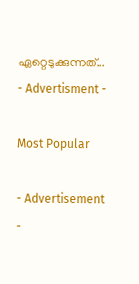ഏറ്റെടുക്കുന്നത്...
- Advertisment -

Most Popular

- Advertisement -